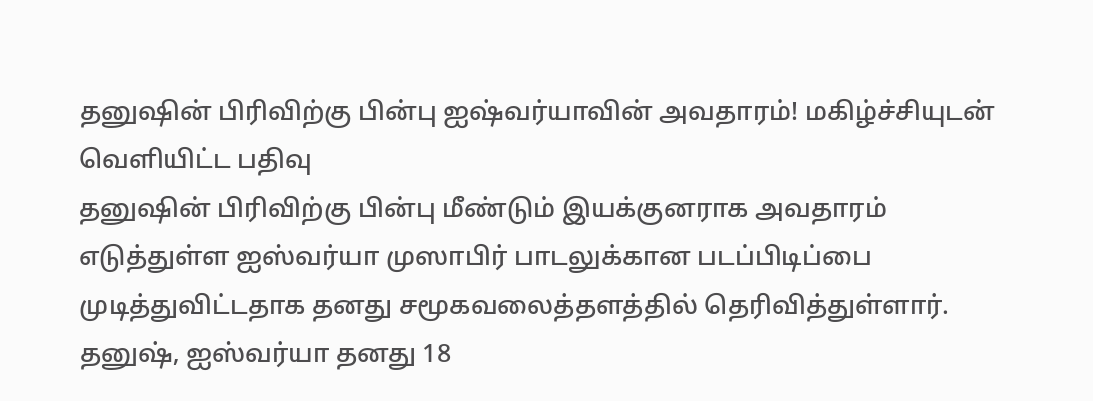தனுஷின் பிரிவிற்கு பின்பு ஐஷ்வர்யாவின் அவதாரம்! மகிழ்ச்சியுடன் வெளியிட்ட பதிவு
தனுஷின் பிரிவிற்கு பின்பு மீண்டும் இயக்குனராக அவதாரம் எடுத்துள்ள ஐஸ்வர்யா முஸாபிர் பாடலுக்கான படப்பிடிப்பை முடித்துவிட்டதாக தனது சமூகவலைத்தளத்தில் தெரிவித்துள்ளார்.
தனுஷ், ஐஸ்வர்யா தனது 18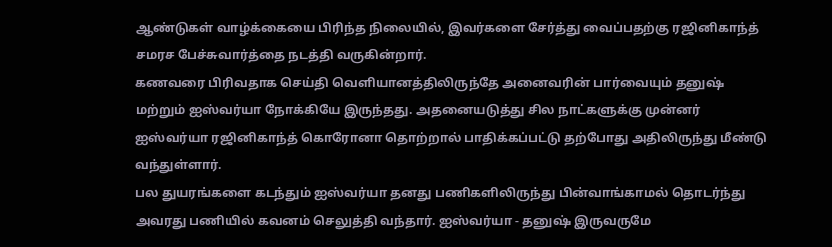ஆண்டுகள் வாழ்க்கையை பிரிந்த நிலையில், இவர்களை சேர்த்து வைப்பதற்கு ரஜினிகாந்த் சமரச பேச்சுவார்த்தை நடத்தி வருகின்றார்.
கணவரை பிரிவதாக செய்தி வெளியானத்திலிருந்தே அனைவரின் பார்வையும் தனுஷ் மற்றும் ஐஸ்வர்யா நோக்கியே இருந்தது. அதனையடுத்து சில நாட்களுக்கு முன்னர் ஐஸ்வர்யா ரஜினிகாந்த் கொரோனா தொற்றால் பாதிக்கப்பட்டு தற்போது அதிலிருந்து மீண்டு வந்துள்ளார்.
பல துயரங்களை கடந்தும் ஐஸ்வர்யா தனது பணிகளிலிருந்து பின்வாங்காமல் தொடர்ந்து அவரது பணியில் கவனம் செலுத்தி வந்தார். ஐஸ்வர்யா - தனுஷ் இருவருமே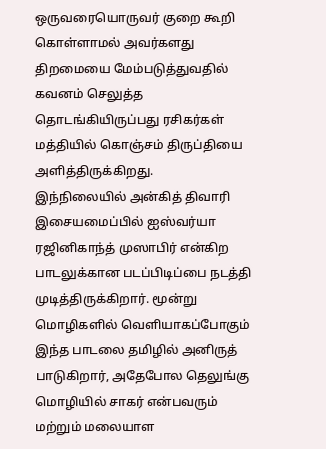ஒருவரையொருவர் குறை கூறி கொள்ளாமல் அவர்களது திறமையை மேம்படுத்துவதில் கவனம் செலுத்த தொடங்கியிருப்பது ரசிகர்கள் மத்தியில் கொஞ்சம் திருப்தியை அளித்திருக்கிறது.
இந்நிலையில் அன்கித் திவாரி இசையமைப்பில் ஐஸ்வர்யா ரஜினிகாந்த் முஸாபிர் என்கிற பாடலுக்கான படப்பிடிப்பை நடத்தி முடித்திருக்கிறார். மூன்று மொழிகளில் வெளியாகப்போகும் இந்த பாடலை தமிழில் அனிருத் பாடுகிறார், அதேபோல தெலுங்கு மொழியில் சாகர் என்பவரும் மற்றும் மலையாள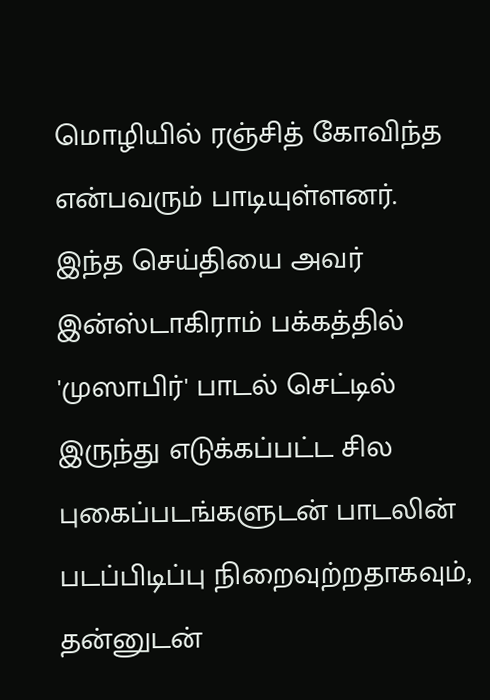மொழியில் ரஞ்சித் கோவிந்த என்பவரும் பாடியுள்ளனர்.
இந்த செய்தியை அவர் இன்ஸ்டாகிராம் பக்கத்தில் 'முஸாபிர்' பாடல் செட்டில் இருந்து எடுக்கப்பட்ட சில புகைப்படங்களுடன் பாடலின் படப்பிடிப்பு நிறைவுற்றதாகவும், தன்னுடன்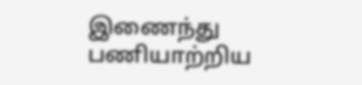இணைந்து பணியாற்றிய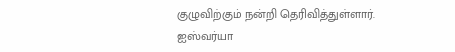குழுவிற்கும் நன்றி தெரிவித்துள்ளார்.
ஐஸ்வர்யா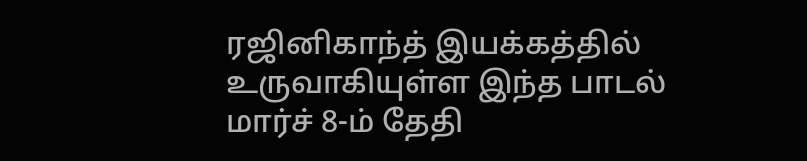ரஜினிகாந்த் இயக்கத்தில் உருவாகியுள்ள இந்த பாடல் மார்ச் 8-ம் தேதி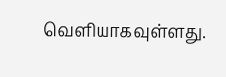வெளியாகவுள்ளது.